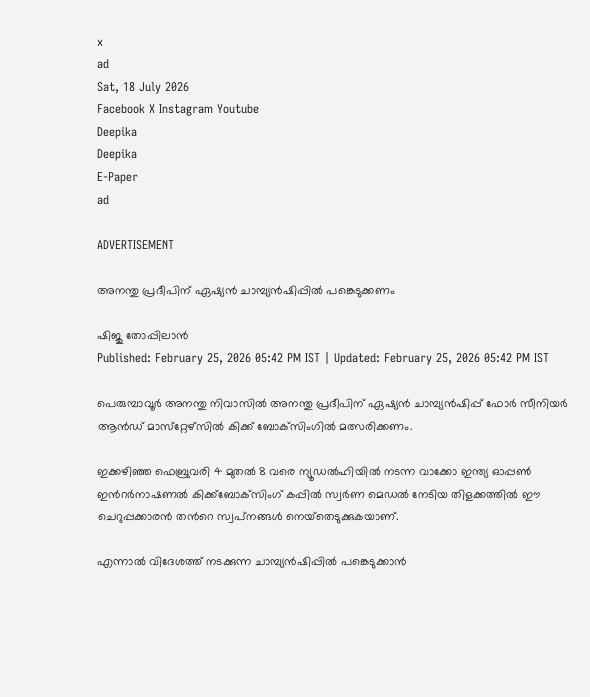x
ad
Sat, 18 July 2026
Facebook X Instagram Youtube
Deepika
Deepika
E-Paper
ad

ADVERTISEMENT

അനന്തു പ്രദീപിന് ഏഷ്യന്‍ ചാമ്പ്യന്‍ഷിപ്പില്‍ പങ്കെടുക്കണം

ഷിജു തോപ്പിലാൻ
Published: February 25, 2026 05:42 PM IST | Updated: February 25, 2026 05:42 PM IST

പെരുമ്പാവൂര്‍ അനന്തു നിവാസില്‍ അനന്തു പ്രദീപിന് ഏഷ്യന്‍ ചാമ്പ്യന്‍ഷിപ്പ് ഫോര്‍ സീനിയര്‍ ആന്‍ഡ് മാസ്‌റ്റേഴ്‌സില്‍ കിക്ക് ബോക്‌സിംഗില്‍ മത്സരിക്കണം.

ഇക്കഴിഞ്ഞ ഫെബ്രുവരി 4 മുതല്‍ 8 വരെ ന്യൂഡല്‍ഹിയില്‍ നടന്ന വാക്കോ ഇന്ത്യ ഓപ്പണ്‍ ഇന്‍റര്‍നാഷണല്‍ കിക്ക്‌ബോക്‌സിംഗ് കപ്പില്‍ സ്വര്‍ണ മെഡല്‍ നേടിയ തിളക്കത്തില്‍ ഈ ചെറുപ്പക്കാരന്‍ തന്‍റെ സ്വപ്‌നങ്ങള്‍ നെയ്‌തെടുക്കുകയാണ്.

എന്നാല്‍ വിദേശത്ത് നടക്കുന്ന ചാമ്പ്യന്‍ഷിപ്പില്‍ പങ്കെടുക്കാന്‍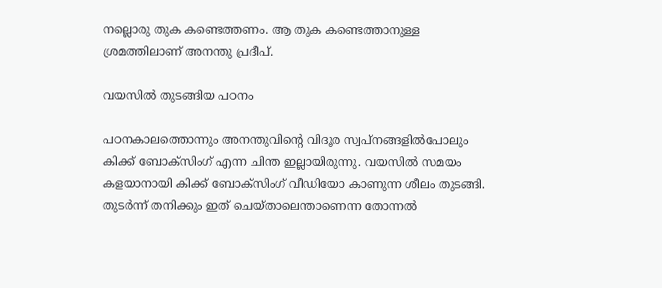നല്ലൊരു തുക കണ്ടെത്തണം. ആ തുക കണ്ടെത്താനുള്ള ശ്രമത്തിലാണ് അനന്തു പ്രദീപ്.

വയസില്‍ തുടങ്ങിയ പഠനം

പഠനകാലത്തൊന്നും അനന്തുവിന്‍റെ വിദൂര സ്വപ്‌നങ്ങളില്‍പോലും കിക്ക് ബോക്‌സിംഗ് എന്ന ചിന്ത ഇല്ലായിരുന്നു. വയസില്‍ സമയം കളയാനായി കിക്ക് ബോക്‌സിംഗ് വീഡിയോ കാണുന്ന ശീലം തുടങ്ങി. തുടര്‍ന്ന് തനിക്കും ഇത് ചെയ്താലെന്താണെന്ന തോന്നല്‍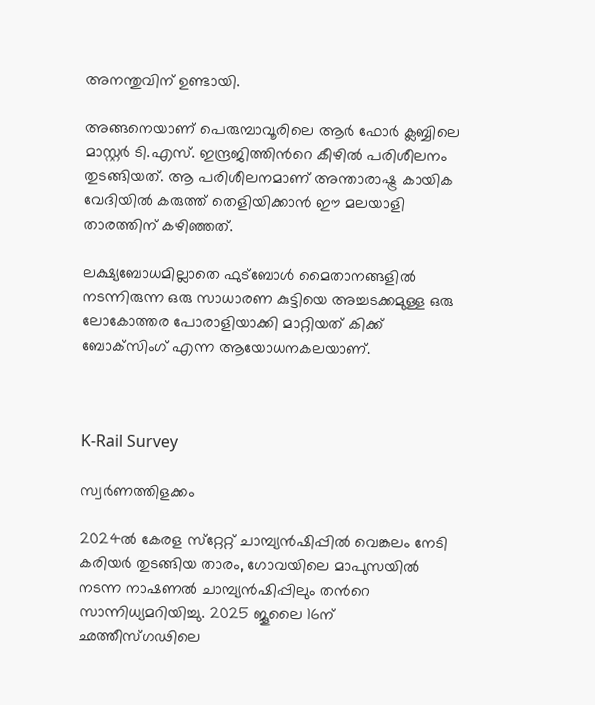അനന്തുവിന് ഉണ്ടായി.

അങ്ങനെയാണ് പെരുമ്പാവൂരിലെ ആര്‍ ഫോര്‍ ക്ലബ്ബിലെ മാസ്റ്റര്‍ ടി.എസ്. ഇന്ദ്രജിത്തിന്‍റെ കീഴില്‍ പരിശീലനം തുടങ്ങിയത്. ആ പരിശീലനമാണ് അന്താരാഷ്ട്ര കായിക വേദിയില്‍ കരുത്ത് തെളിയിക്കാന്‍ ഈ മലയാളി താരത്തിന് കഴിഞ്ഞത്.

ലക്ഷ്യബോധമില്ലാതെ ഫുട്‌ബോള്‍ മൈതാനങ്ങളില്‍ നടന്നിരുന്ന ഒരു സാധാരണ കുട്ടിയെ അച്ചടക്കമുള്ള ഒരു ലോകോത്തര പോരാളിയാക്കി മാറ്റിയത് കിക്ക് ബോക്‌സിംഗ് എന്ന ആയോധനകലയാണ്.



K-Rail Survey

സ്വര്‍ണത്തിളക്കം

2024ല്‍ കേരള സ്‌റ്റേറ്റ് ചാമ്പ്യന്‍ഷിപ്പില്‍ വെങ്കലം നേടി കരിയര്‍ തുടങ്ങിയ താരം, ഗോവയിലെ മാപുസയില്‍ നടന്ന നാഷണല്‍ ചാമ്പ്യന്‍ഷിപ്പിലും തന്‍റെ സാന്നിധ്യമറിയിച്ചു. 2025 ജൂലൈ 16ന് ഛത്തീസ്ഗഢിലെ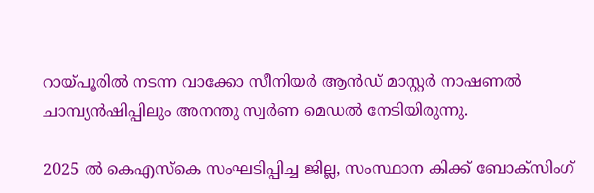റായ്പൂരില്‍ നടന്ന വാക്കോ സീനിയര്‍ ആന്‍ഡ് മാസ്റ്റര്‍ നാഷണല്‍ ചാമ്പ്യന്‍ഷിപ്പിലും അനന്തു സ്വര്‍ണ മെഡല്‍ നേടിയിരുന്നു.

2025 ല്‍ കെഎസ്‌കെ സംഘടിപ്പിച്ച ജില്ല, സംസ്ഥാന കിക്ക് ബോക്‌സിംഗ്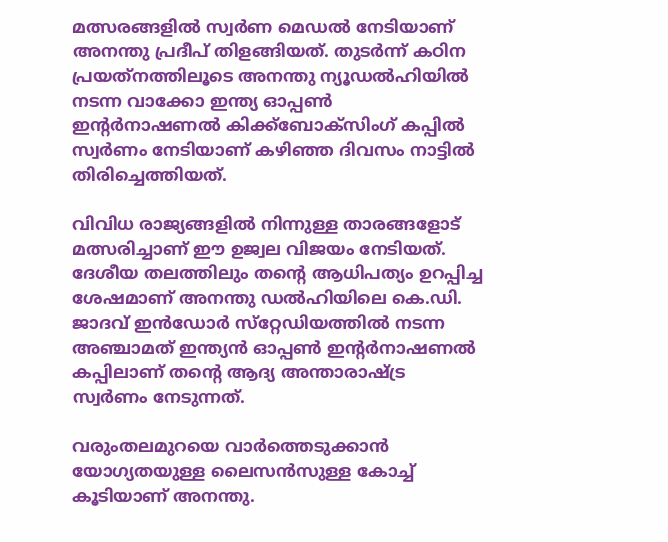മത്സരങ്ങളില്‍ സ്വര്‍ണ മെഡല്‍ നേടിയാണ് അനന്തു പ്രദീപ് തിളങ്ങിയത്. തുടര്‍ന്ന് കഠിന പ്രയത്‌നത്തിലൂടെ അനന്തു ന്യൂഡല്‍ഹിയില്‍ നടന്ന വാക്കോ ഇന്ത്യ ഓപ്പണ്‍ ഇന്‍റര്‍നാഷണല്‍ കിക്ക്‌ബോക്‌സിംഗ് കപ്പില്‍ സ്വര്‍ണം നേടിയാണ് കഴിഞ്ഞ ദിവസം നാട്ടില്‍ തിരിച്ചെത്തിയത്.

വിവിധ രാജ്യങ്ങളില്‍ നിന്നുള്ള താരങ്ങളോട് മത്സരിച്ചാണ് ഈ ഉജ്വല വിജയം നേടിയത്. ദേശീയ തലത്തിലും തന്‍റെ ആധിപത്യം ഉറപ്പിച്ച ശേഷമാണ് അനന്തു ഡല്‍ഹിയിലെ കെ.ഡി. ജാദവ് ഇന്‍ഡോര്‍ സ്‌റ്റേഡിയത്തില്‍ നടന്ന അഞ്ചാമത് ഇന്ത്യന്‍ ഓപ്പണ്‍ ഇന്‍റര്‍നാഷണല്‍ കപ്പിലാണ് തന്‍റെ ആദ്യ അന്താരാഷ്ട്ര സ്വര്‍ണം നേടുന്നത്.

വരുംതലമുറയെ വാര്‍ത്തെടുക്കാന്‍ യോഗ്യതയുള്ള ലൈസന്‍സുള്ള കോച്ച് കൂടിയാണ് അനന്തു.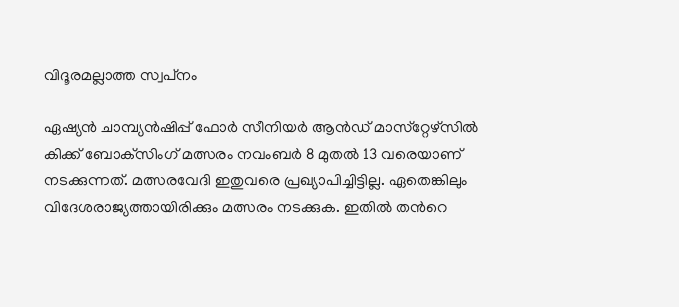വിദൂരമല്ലാത്ത സ്വപ്‌നം

ഏഷ്യന്‍ ചാമ്പ്യന്‍ഷിപ്പ് ഫോര്‍ സീനിയര്‍ ആന്‍ഡ് മാസ്‌റ്റേഴ്‌സില്‍ കിക്ക് ബോക്‌സിംഗ് മത്സരം നവംബര്‍ 8 മുതല്‍ 13 വരെയാണ് നടക്കുന്നത്. മത്സരവേദി ഇതുവരെ പ്രഖ്യാപിച്ചിട്ടില്ല. ഏതെങ്കിലും വിദേശരാജ്യത്തായിരിക്കും മത്സരം നടക്കുക. ഇതില്‍ തന്‍റെ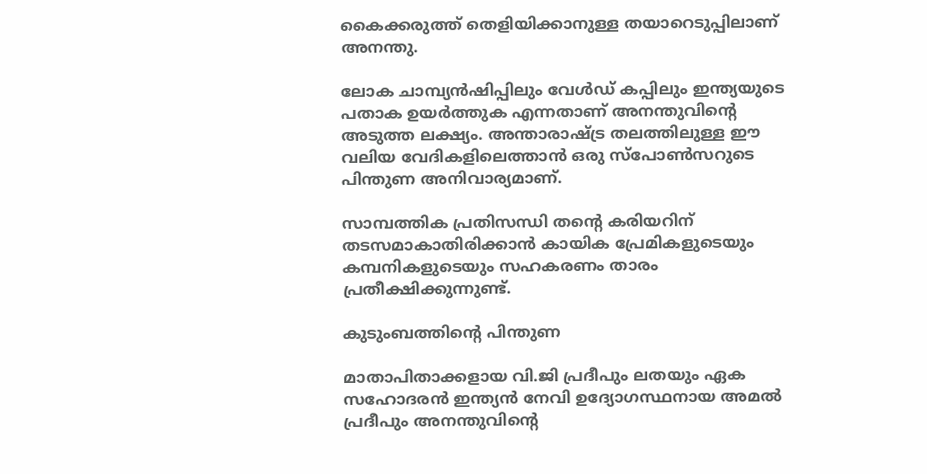കൈക്കരുത്ത് തെളിയിക്കാനുള്ള തയാറെടുപ്പിലാണ് അനന്തു.

ലോക ചാമ്പ്യന്‍ഷിപ്പിലും വേള്‍ഡ് കപ്പിലും ഇന്ത്യയുടെ പതാക ഉയര്‍ത്തുക എന്നതാണ് അനന്തുവിന്‍റെ അടുത്ത ലക്ഷ്യം. അന്താരാഷ്ട്ര തലത്തിലുള്ള ഈ വലിയ വേദികളിലെത്താന്‍ ഒരു സ്‌പോണ്‍സറുടെ പിന്തുണ അനിവാര്യമാണ്.

സാമ്പത്തിക പ്രതിസന്ധി തന്‍റെ കരിയറിന് തടസമാകാതിരിക്കാന്‍ കായിക പ്രേമികളുടെയും കമ്പനികളുടെയും സഹകരണം താരം പ്രതീക്ഷിക്കുന്നുണ്ട്.

കുടുംബത്തിന്‍റെ പിന്തുണ

മാതാപിതാക്കളായ വി.ജി പ്രദീപും ലതയും ഏക സഹോദരന്‍ ഇന്ത്യന്‍ നേവി ഉദ്യോഗസ്ഥനായ അമല്‍ പ്രദീപും അനന്തുവിന്‍റെ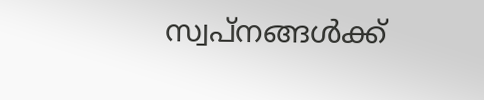സ്വപ്‌നങ്ങള്‍ക്ക്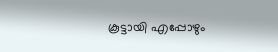കൂട്ടായി എപ്പോഴും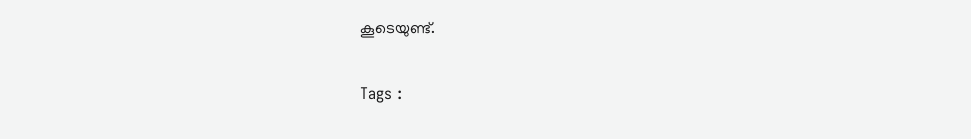കൂടെയുണ്ട്.

Tags :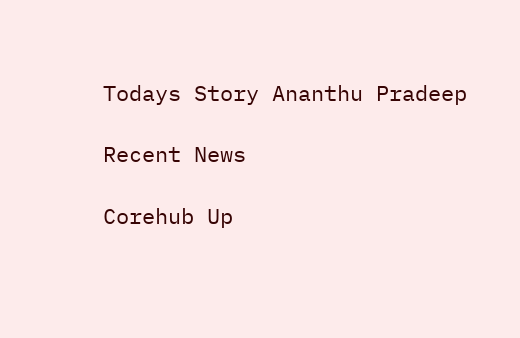Todays Story Ananthu Pradeep

Recent News

Corehub Up